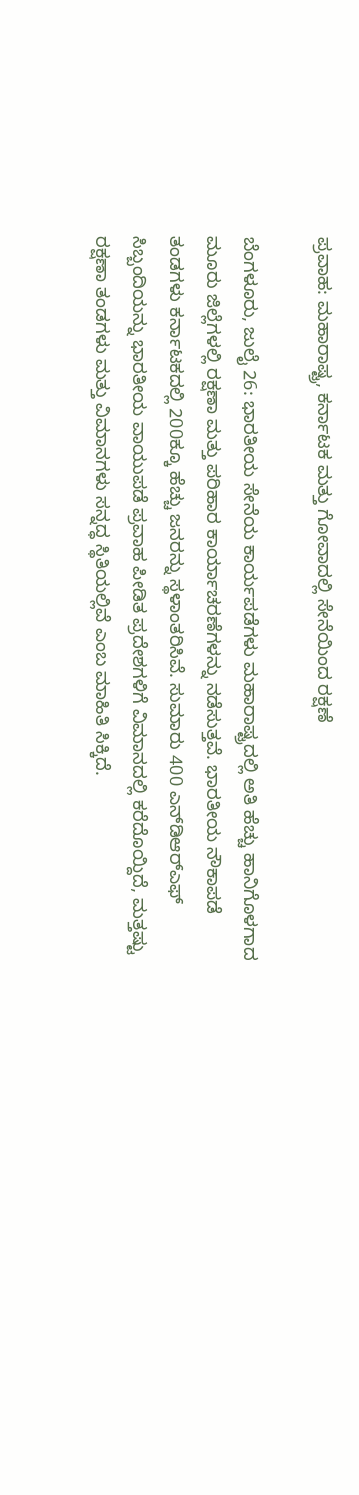ಪ್ರವಾಹ: ಮಹಾರಾಷ್ಟ್ರ, ಕರ್ನಾಟಕ ಮತ್ತು ಗೋವಾದಲ್ಲಿ ಸೇನೆಯಿಂದ ರಕ್ಷಣೆ

ಬೆಂಗಳೂರು, ಜುಲೈ 26: ಭಾರತೀಯ ಸೇನೆಯ ಕಾರ್ಯಪಡೆಗಳು ಮಹಾರಾಷ್ಟ್ರದಲ್ಲಿ ಅತಿ ಹೆಚ್ಚು ಹಾನಿಗೊಳಗಾದ ಮೂರು ಜಿಲ್ಲೆಗಳಲ್ಲಿ ರಕ್ಷಣಾ ಮತ್ತು ಪರಿಹಾರ ಕಾರ್ಯಾಚರಣೆಗಳನ್ನು ನಡೆಸುತ್ತವೆ. ಭಾರತೀಯ ನೌಕಾಪಡೆ ತಂಡಗಳು ಕರ್ನಾಟಕದಲ್ಲಿ 200ಕ್ಕೂ ಹೆಚ್ಚು ಜನರನ್ನು ಸ್ಥಳಾಂತರಿಸಿವೆ. ಸುಮಾರು 400 ಎನ್‌ಡಿಆರ್‌ಎಫ್ ಸಿಬ್ಬಂದಿಯನ್ನು ಭಾರತೀಯ ವಾಯುಪಡೆ ಪ್ರವಾಹ ಪೀಡಿತ ಪ್ರದೇಶಗಳಿಗೆ ವಿಮಾನದಲ್ಲಿ ಕರೆದೊಯ್ದಿದೆ, ಮತ್ತಷ್ಟು ರಕ್ಷಣಾ ತಂಡಗಳು ಮತ್ತು ವಿಮಾನಗಳು ಸನ್ನದ್ಧ ಸ್ಥಿತಿಯಲ್ಲಿವೆ ಎಂಬ ಮಾಹಿತಿ ಸಿಕ್ಕಿದೆ.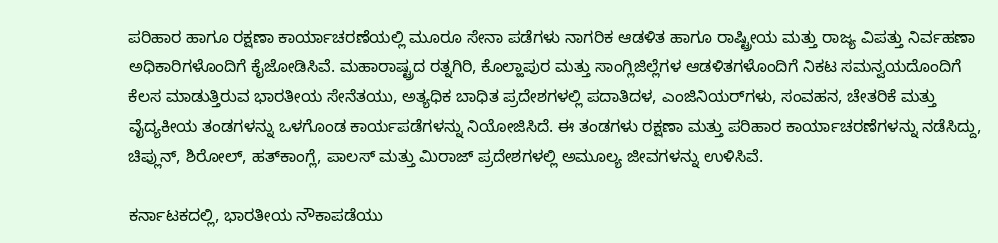ಪರಿಹಾರ ಹಾಗೂ ರಕ್ಷಣಾ ಕಾರ್ಯಾಚರಣೆಯಲ್ಲಿ ಮೂರೂ ಸೇನಾ ಪಡೆಗಳು ನಾಗರಿಕ ಆಡಳಿತ ಹಾಗೂ ರಾಷ್ಟ್ರೀಯ ಮತ್ತು ರಾಜ್ಯ ವಿಪತ್ತು ನಿರ್ವಹಣಾ ಅಧಿಕಾರಿಗಳೊಂದಿಗೆ ಕೈಜೋಡಿಸಿವೆ. ಮಹಾರಾಷ್ಟ್ರದ ರತ್ನಗಿರಿ, ಕೊಲ್ಹಾಪುರ ಮತ್ತು ಸಾಂಗ್ಲಿಜಿಲ್ಲೆಗಳ ಆಡಳಿತಗಳೊಂದಿಗೆ ನಿಕಟ ಸಮನ್ವಯದೊಂದಿಗೆ ಕೆಲಸ ಮಾಡುತ್ತಿರುವ ಭಾರತೀಯ ಸೇನೆತಯು, ಅತ್ಯಧಿಕ ಬಾಧಿತ ಪ್ರದೇಶಗಳಲ್ಲಿ ಪದಾತಿದಳ, ಎಂಜಿನಿಯರ್‌ಗಳು, ಸಂವಹನ, ಚೇತರಿಕೆ ಮತ್ತು ವೈದ್ಯಕೀಯ ತಂಡಗಳನ್ನು ಒಳಗೊಂಡ ಕಾರ್ಯಪಡೆಗಳನ್ನು ನಿಯೋಜಿಸಿದೆ. ಈ ತಂಡಗಳು ರಕ್ಷಣಾ ಮತ್ತು ಪರಿಹಾರ ಕಾರ್ಯಾಚರಣೆಗಳನ್ನು ನಡೆಸಿದ್ದು, ಚಿಪ್ಲುನ್, ಶಿರೋಲ್, ಹತ್‌ಕಾಂಗ್ಲೆ, ಪಾಲಸ್ ಮತ್ತು ಮಿರಾಜ್ ಪ್ರದೇಶಗಳಲ್ಲಿ ಅಮೂಲ್ಯ ಜೀವಗಳನ್ನು ಉಳಿಸಿವೆ.

ಕರ್ನಾಟಕದಲ್ಲಿ, ಭಾರತೀಯ ನೌಕಾಪಡೆಯು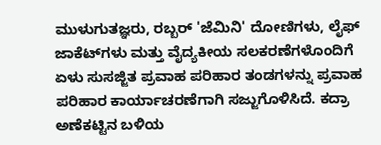ಮುಳುಗುತಜ್ಞರು, ರಬ್ಬರ್ 'ಜೆಮಿನಿ' ದೋಣಿಗಳು, ಲೈಫ್ ಜಾಕೆಟ್‌ಗಳು ಮತ್ತು ವೈದ್ಯಕೀಯ ಸಲಕರಣೆಗಳೊಂದಿಗೆ ಏಳು ಸುಸಜ್ಜಿತ ಪ್ರವಾಹ ಪರಿಹಾರ ತಂಡಗಳನ್ನು ಪ್ರವಾಹ ಪರಿಹಾರ ಕಾರ್ಯಾಚರಣೆಗಾಗಿ ಸಜ್ಜುಗೊಳಿಸಿದೆ. ಕದ್ರಾ ಅಣೆಕಟ್ಟಿನ ಬಳಿಯ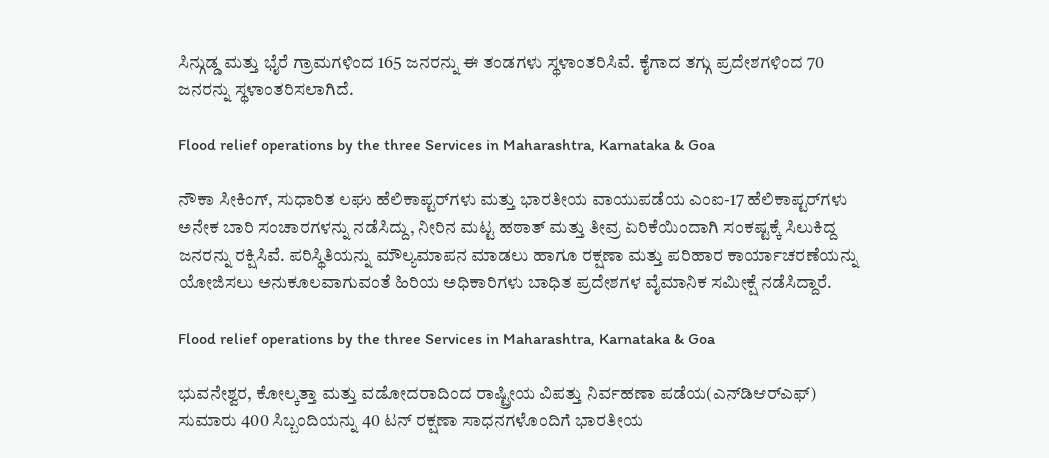ಸಿನ್ಗುಡ್ಡ ಮತ್ತು ಭೈರೆ ಗ್ರಾಮಗಳಿಂದ 165 ಜನರನ್ನು ಈ ತಂಡಗಳು ಸ್ಥಳಾಂತರಿಸಿವೆ. ಕೈಗಾದ ತಗ್ಗು ಪ್ರದೇಶಗಳಿಂದ 70 ಜನರನ್ನು ಸ್ಥಳಾಂತರಿಸಲಾಗಿದೆ.

Flood relief operations by the three Services in Maharashtra, Karnataka & Goa

ನೌಕಾ ಸೀಕಿಂಗ್, ಸುಧಾರಿತ ಲಘು ಹೆಲಿಕಾಪ್ಟರ್‌ಗಳು ಮತ್ತು ಭಾರತೀಯ ವಾಯುಪಡೆಯ ಎಂಐ-17 ಹೆಲಿಕಾಪ್ಟರ್‌ಗಳು ಅನೇಕ ಬಾರಿ ಸಂಚಾರಗಳನ್ನು ನಡೆಸಿದ್ದು, ನೀರಿನ ಮಟ್ಟ ಹಠಾತ್ ಮತ್ತು ತೀವ್ರ ಏರಿಕೆಯಿಂದಾಗಿ ಸಂಕಷ್ಟಕ್ಕೆ ಸಿಲುಕಿದ್ದ ಜನರನ್ನು ರಕ್ಷಿಸಿವೆ. ಪರಿಸ್ಥಿತಿಯನ್ನು ಮೌಲ್ಯಮಾಪನ ಮಾಡಲು ಹಾಗೂ ರಕ್ಷಣಾ ಮತ್ತು ಪರಿಹಾರ ಕಾರ್ಯಾಚರಣೆಯನ್ನು ಯೋಜಿಸಲು ಅನುಕೂಲವಾಗುವಂತೆ ಹಿರಿಯ ಅಧಿಕಾರಿಗಳು ಬಾಧಿತ ಪ್ರದೇಶಗಳ ವೈಮಾನಿಕ ಸಮೀಕ್ಷೆ ನಡೆಸಿದ್ದಾರೆ.

Flood relief operations by the three Services in Maharashtra, Karnataka & Goa

ಭುವನೇಶ್ವರ, ಕೋಲ್ಕತ್ತಾ ಮತ್ತು ವಡೋದರಾದಿಂದ ರಾಷ್ಟ್ರೀಯ ವಿಪತ್ತು ನಿರ್ವಹಣಾ ಪಡೆಯ(ಎನ್‌ಡಿಆರ್‌ಎಫ್) ಸುಮಾರು 400 ಸಿಬ್ಬಂದಿಯನ್ನು 40 ಟನ್ ರಕ್ಷಣಾ ಸಾಧನಗಳೊಂದಿಗೆ ಭಾರತೀಯ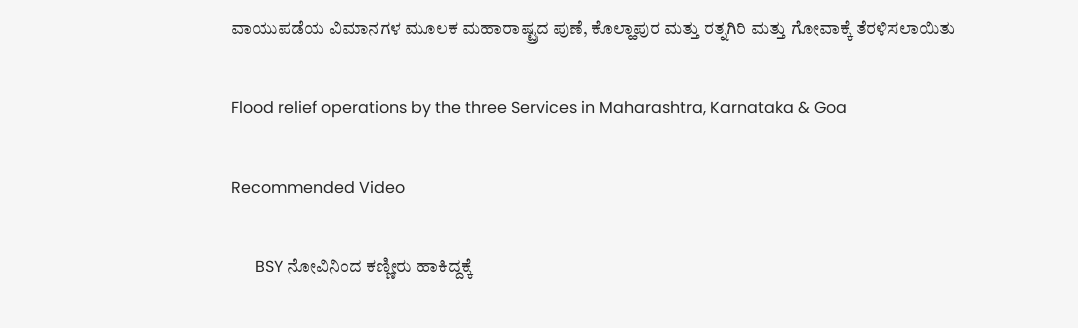ವಾಯುಪಡೆಯ ವಿಮಾನಗಳ ಮೂಲಕ ಮಹಾರಾಷ್ಟ್ರದ ಪುಣೆ, ಕೊಲ್ಹಾಪುರ ಮತ್ತು ರತ್ನಗಿರಿ ಮತ್ತು ಗೋವಾಕ್ಕೆ ತೆರಳಿಸಲಾಯಿತು

Flood relief operations by the three Services in Maharashtra, Karnataka & Goa

Recommended Video

      BSY ನೋವಿನಿಂದ ಕಣ್ಣೀರು ಹಾಕಿದ್ದಕ್ಕೆ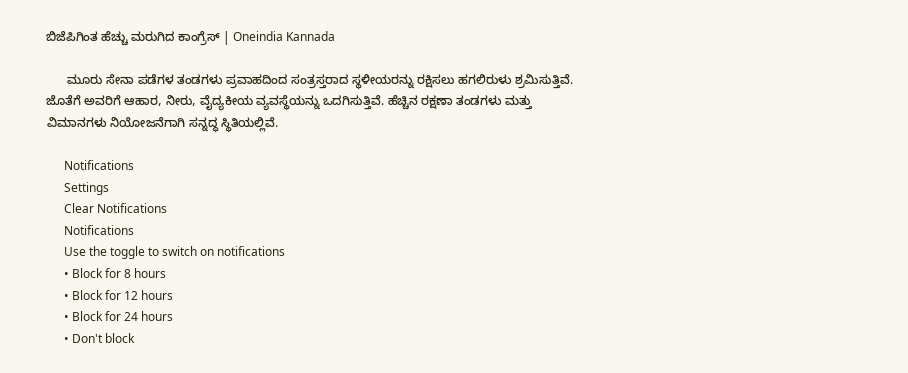ಬಿಜೆಪಿಗಿಂತ ಹೆಚ್ಚು ಮರುಗಿದ ಕಾಂಗ್ರೆಸ್ | Oneindia Kannada

      ಮೂರು ಸೇನಾ ಪಡೆಗಳ ತಂಡಗಳು ಪ್ರವಾಹದಿಂದ ಸಂತ್ರಸ್ತರಾದ ಸ್ಥಳೀಯರನ್ನು ರಕ್ಷಿಸಲು ಹಗಲಿರುಳು ಶ್ರಮಿಸುತ್ತಿವೆ. ಜೊತೆಗೆ ಅವರಿಗೆ ಆಹಾರ, ನೀರು, ವೈದ್ಯಕೀಯ ವ್ಯವಸ್ಥೆಯನ್ನು ಒದಗಿಸುತ್ತಿವೆ. ಹೆಚ್ಚಿನ ರಕ್ಷಣಾ ತಂಡಗಳು ಮತ್ತು ವಿಮಾನಗಳು ನಿಯೋಜನೆಗಾಗಿ ಸನ್ನದ್ಧ ಸ್ಥಿತಿಯಲ್ಲಿವೆ.

      Notifications
      Settings
      Clear Notifications
      Notifications
      Use the toggle to switch on notifications
      • Block for 8 hours
      • Block for 12 hours
      • Block for 24 hours
      • Don't block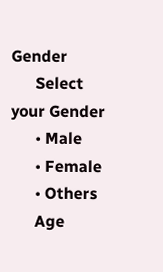Gender
      Select your Gender
      • Male
      • Female
      • Others
      Age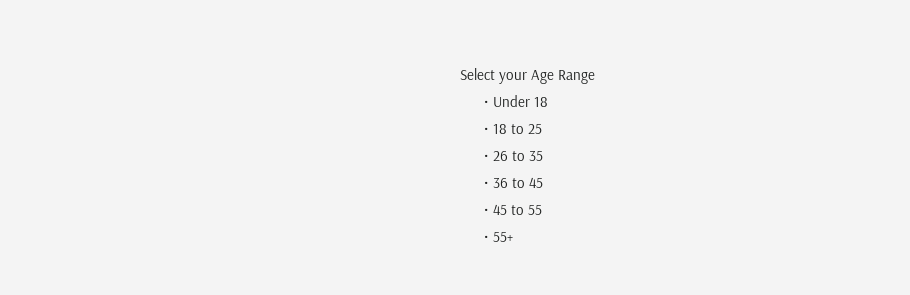Select your Age Range
      • Under 18
      • 18 to 25
      • 26 to 35
      • 36 to 45
      • 45 to 55
      • 55+